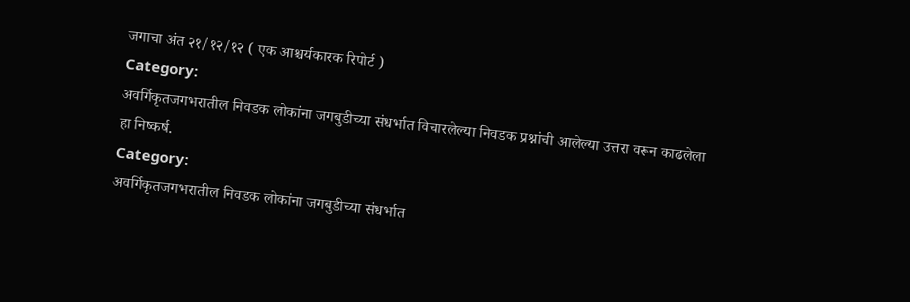जगाचा अंत २१/१२/१२ ( एक आश्चर्यकारक रिपोर्ट )
Category:
अवर्गिकृतजगभरातील निवडक लोकांना जगबुडीच्या संधर्भात विचारलेल्या निवडक प्रश्नांची आलेल्या उत्तरा वरून काढलेला हा निष्कर्ष.
Category:
अवर्गिकृतजगभरातील निवडक लोकांना जगबुडीच्या संधर्भात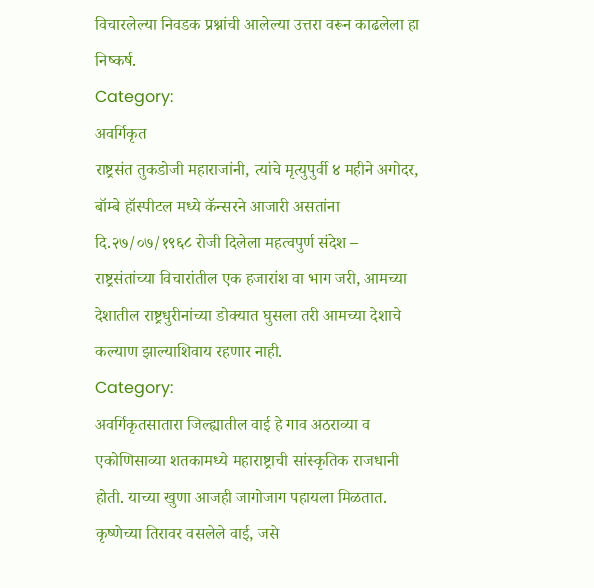विचारलेल्या निवडक प्रश्नांची आलेल्या उत्तरा वरून काढलेला हा निष्कर्ष.
Category:
अवर्गिकृत
राष्ट्रसंत तुकडोजी महाराजांनी, त्यांचे मृत्युपुर्वी ४ महीने अगोदर, बॉम्बे हॉस्पीटल मध्ये कॅन्सरने आजारी असतांना दि.२७/०७/१९६८ रोजी दिलेला महत्वपुर्ण संदेश –
राष्ट्रसंतांच्या विचारांतील एक हजारांश वा भाग जरी, आमच्या देशातील राष्ट्रधुरीनांच्या डोक्यात घुसला तरी आमच्या देशाचे कल्याण झाल्याशिवाय रहणार नाही.
Category:
अवर्गिकृतसातारा जिल्ह्यातील वाई हे गाव अठराव्या व एकोणिसाव्या शतकामध्ये महाराष्ट्राची सांस्कृतिक राजधानी होती. याच्या खुणा आजही जागोजाग पहायला मिळतात. कृष्णेच्या तिरावर वसलेले वाई, जसे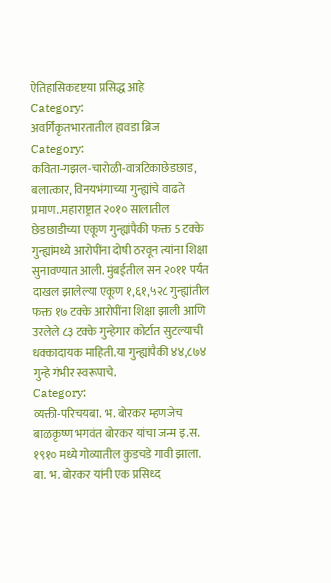ऐतिहासिकदृष्टया प्रसिद्ध आहे
Category:
अवर्गिकृतभारतातील हावडा ब्रिज
Category:
कविता-गझल-चारोळी-वात्रटिकाछेडछाड, बलात्कार, विनयभंगाच्या गुन्ह्यांचे वाढते प्रमाण..महाराष्ट्रात २०१० सालातील छेडछाडीच्या एकूण गुन्ह्यांपैकी फक्त 5 टक्के गुन्ह्यांमध्ये आरोपींना दोषी ठरवून त्यांना शिक्षा सुनावण्यात आली. मुंबईतील सन २०११ पर्यंत दाखल झालेल्या एकूण १,६१,५२८ गुन्ह्यांतील फक्त १७ टक्के आरोपींना शिक्षा झाली आणि उरलेले ८३ टक्के गुन्हेगार कोर्टात सुटल्याची धक्कादायक माहिती.या गुन्ह्यांपैकी ४४,८७४ गुन्हे गंभीर स्वरूपाचे.
Category:
व्यक्ती-परिचयबा. भ. बोरकर म्हणजेच बाळकृष्ण भगवंत बोरकर यांचा जन्म इ.स. १९१० मध्ये गोव्यातील कुडचडे गावी झाला. बा. भ. बोरकर यांनी एक प्रसिध्द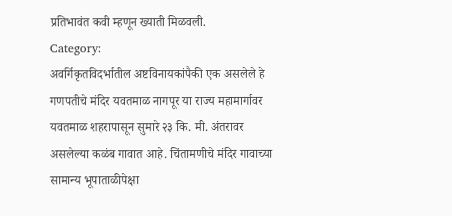प्रतिभावंत कवी म्हणून ख्याती मिळवली.
Category:
अवर्गिकृतविदर्भातील अष्टविनायकांपैकी एक असलेले हे गणपतीचे मंदिर यवतमाळ नागपूर या राज्य महामार्गावर यवतमाळ शहरापासून सुमारे २३ कि. मी. अंतरावर असलेल्या कळंब गावात आहे. चिंतामणीचे मंदिर गावाच्या सामान्य भूपाताळीपेक्षा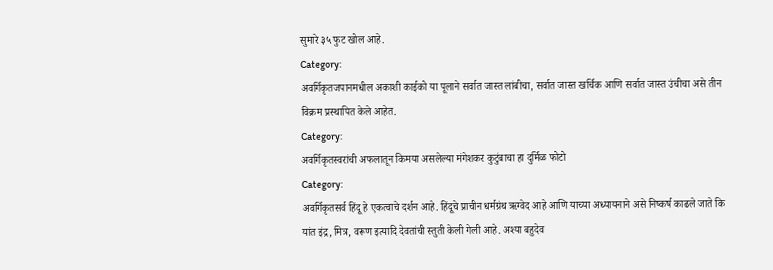सुमारे ३५ फुट खोल आहे.
Category:
अवर्गिकृतजपानमधील अकाशी काईको या पूलाने सर्वात जास्त लांबीचा, सर्वात जास्त खर्चिक आणि सर्वात जास्त उंचीचा असे तीन विक्रम प्रस्थापित केले आहेत.
Category:
अवर्गिकृतस्वरांची अफलातून किमया असलेल्या मंगेशकर कुटुंबाचा हा दुर्मिळ फोटो
Category:
अवर्गिकृतसर्व हिंदू हे एकत्वाचे दर्शन आहे. हिंदूचे प्राचीन धर्मग्रंथ ऋग्वेद आहे आणि याच्या अध्यायनाने असे निष्कर्ष काढले जाते कि यांत इंद्र, मित्र, वरूण इत्यादि देवतांची स्तुती केली गेली आहे. अश्या बहुदेव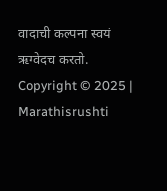वादाची कल्पना स्वयं ऋग्वेदच करतो.
Copyright © 2025 | Marathisrushti